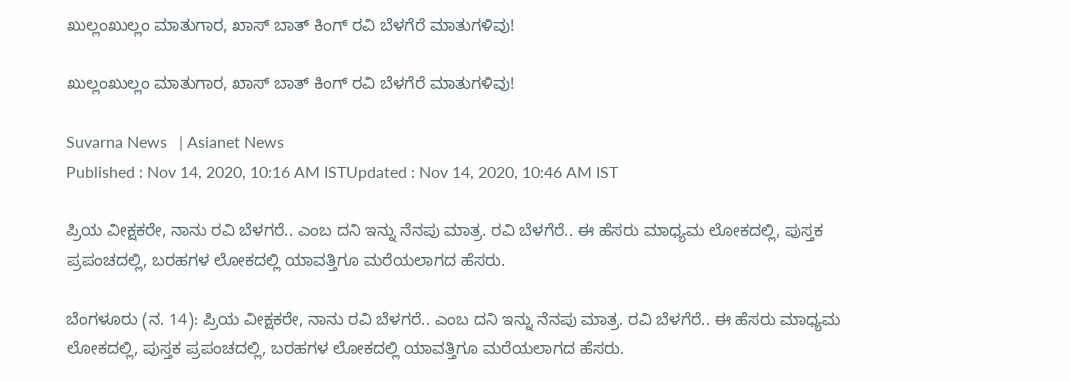ಖುಲ್ಲಂಖುಲ್ಲಂ ಮಾತುಗಾರ, ಖಾಸ್‌ ಬಾತ್ ಕಿಂಗ್ ರವಿ ಬೆಳಗೆರೆ ಮಾತುಗಳಿವು!

ಖುಲ್ಲಂಖುಲ್ಲಂ ಮಾತುಗಾರ, ಖಾಸ್‌ ಬಾತ್ ಕಿಂಗ್ ರವಿ ಬೆಳಗೆರೆ ಮಾತುಗಳಿವು!

Suvarna News   | Asianet News
Published : Nov 14, 2020, 10:16 AM ISTUpdated : Nov 14, 2020, 10:46 AM IST

ಪ್ರಿಯ ವೀಕ್ಷಕರೇ, ನಾನು ರವಿ ಬೆಳಗರೆ.. ಎಂಬ ದನಿ ಇನ್ನು ನೆನಪು ಮಾತ್ರ. ರವಿ ಬೆಳಗೆರೆ.. ಈ ಹೆಸರು ಮಾಧ್ಯಮ ಲೋಕದಲ್ಲಿ, ಪುಸ್ತಕ ಪ್ರಪಂಚದಲ್ಲಿ, ಬರಹಗಳ ಲೋಕದಲ್ಲಿ ಯಾವತ್ತಿಗೂ ಮರೆಯಲಾಗದ ಹೆಸರು.

ಬೆಂಗಳೂರು (ನ. 14): ಪ್ರಿಯ ವೀಕ್ಷಕರೇ, ನಾನು ರವಿ ಬೆಳಗರೆ.. ಎಂಬ ದನಿ ಇನ್ನು ನೆನಪು ಮಾತ್ರ. ರವಿ ಬೆಳಗೆರೆ.. ಈ ಹೆಸರು ಮಾಧ್ಯಮ ಲೋಕದಲ್ಲಿ, ಪುಸ್ತಕ ಪ್ರಪಂಚದಲ್ಲಿ, ಬರಹಗಳ ಲೋಕದಲ್ಲಿ ಯಾವತ್ತಿಗೂ ಮರೆಯಲಾಗದ ಹೆಸರು.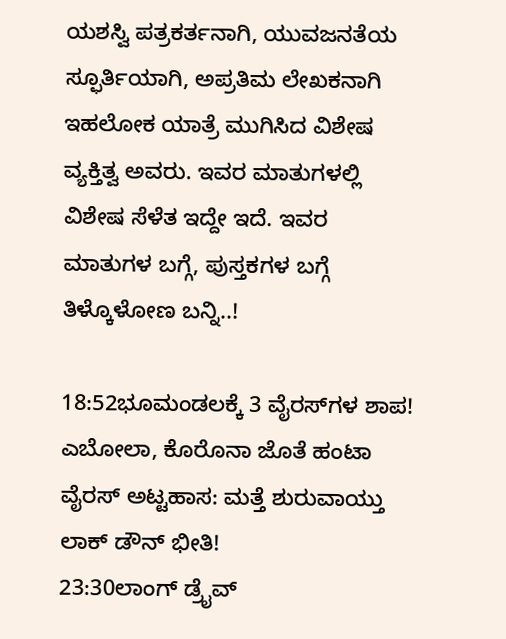ಯಶಸ್ವಿ ಪತ್ರಕರ್ತನಾಗಿ, ಯುವಜನತೆಯ ಸ್ಫೂರ್ತಿಯಾಗಿ, ಅಪ್ರತಿಮ ಲೇಖಕನಾಗಿ ಇಹಲೋಕ ಯಾತ್ರೆ ಮುಗಿಸಿದ ವಿಶೇಷ ವ್ಯಕ್ತಿತ್ವ ಅವರು. ಇವರ ಮಾತುಗಳಲ್ಲಿ ವಿಶೇಷ ಸೆಳೆತ ಇದ್ದೇ ಇದೆ. ಇವರ ಮಾತುಗಳ ಬಗ್ಗೆ, ಪುಸ್ತಕಗಳ ಬಗ್ಗೆ ತಿಳ್ಕೊಳೋಣ ಬನ್ನಿ..!

18:52ಭೂಮಂಡಲಕ್ಕೆ 3 ವೈರಸ್‌ಗಳ ಶಾಪ! ಎಬೋಲಾ, ಕೊರೊನಾ ಜೊತೆ ಹಂಟಾ ವೈರಸ್ ಅಟ್ಟಹಾಸ: ಮತ್ತೆ ಶುರುವಾಯ್ತು ಲಾಕ್ ಡೌನ್ ಭೀತಿ!
23:30ಲಾಂಗ್ ಡ್ರೈವ್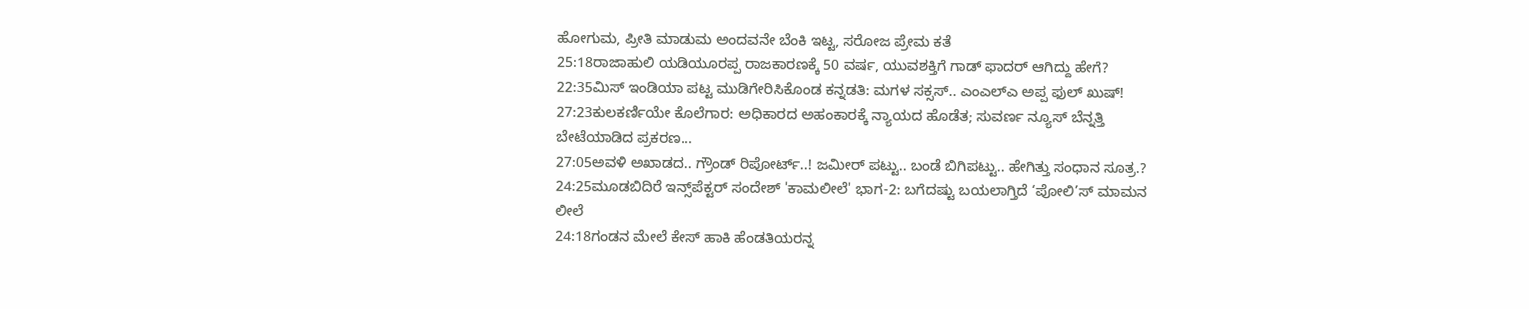ಹೋಗುಮ, ಪ್ರೀತಿ ಮಾಡುಮ ಅಂದವನೇ ಬೆಂಕಿ ಇಟ್ಟ, ಸರೋಜ ಪ್ರೇಮ ಕತೆ
25:18ರಾಜಾಹುಲಿ ಯಡಿಯೂರಪ್ಪ ರಾಜಕಾರಣಕ್ಕೆ 50 ವರ್ಷ, ಯುವಶಕ್ತಿಗೆ ಗಾಡ್ ಫಾದರ್ ಆಗಿದ್ದು ಹೇಗೆ?
22:35ಮಿಸ್ ಇಂಡಿಯಾ ಪಟ್ಟ ಮುಡಿಗೇರಿಸಿಕೊಂಡ ಕನ್ನಡತಿ: ಮಗಳ ಸಕ್ಸಸ್.. ಎಂಎಲ್ಎ ಅಪ್ಪ ಫುಲ್ ಖುಷ್!
27:23ಕುಲಕರ್ಣಿಯೇ ಕೊಲೆಗಾರ: ಅಧಿಕಾರದ ಅಹಂಕಾರಕ್ಕೆ ನ್ಯಾಯದ ಹೊಡೆತ; ಸುವರ್ಣ ನ್ಯೂಸ್ ಬೆನ್ನತ್ತಿ ಬೇಟೆಯಾಡಿದ ಪ್ರಕರಣ...
27:05ಅವಳಿ ಅಖಾಡದ.. ಗ್ರೌಂಡ್ ರಿಪೋರ್ಟ್..! ಜಮೀರ್ ಪಟ್ಟು.. ಬಂಡೆ ಬಿಗಿಪಟ್ಟು.. ಹೇಗಿತ್ತು ಸಂಧಾನ ಸೂತ್ರ.?
24:25ಮೂಡಬಿದಿರೆ ಇನ್ಸ್‌ಪೆಕ್ಟರ್ ಸಂದೇಶ್ 'ಕಾಮಲೀಲೆ' ಭಾಗ-2: ಬಗೆದಷ್ಟು ಬಯಲಾಗ್ತಿದೆ ‘ಪೋಲಿ’ಸ್ ಮಾಮನ ಲೀಲೆ
24:18ಗಂಡನ ಮೇಲೆ ಕೇಸ್ ಹಾಕಿ ಹೆಂಡತಿಯರನ್ನ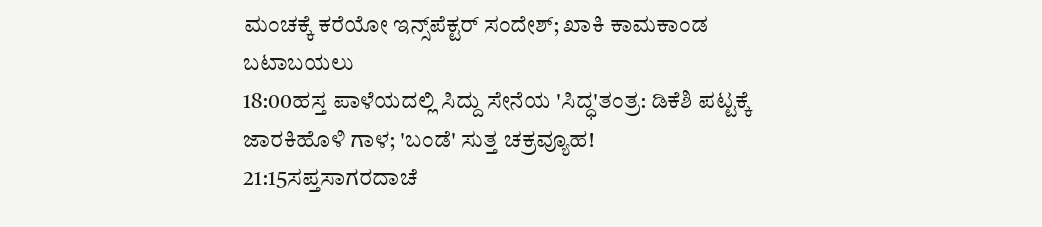ಮಂಚಕ್ಕೆ ಕರೆಯೋ ಇನ್ಸ್‌ಪೆಕ್ಟರ್ ಸಂದೇಶ್; ಖಾಕಿ ಕಾಮಕಾಂಡ ಬಟಾಬಯಲು
18:00ಹಸ್ತ ಪಾಳೆಯದಲ್ಲಿ ಸಿದ್ದು ಸೇನೆಯ 'ಸಿದ್ಧ'ತಂತ್ರ: ಡಿಕೆಶಿ ಪಟ್ಟಕ್ಕೆ ಜಾರಕಿಹೊಳಿ ಗಾಳ; 'ಬಂಡೆ' ಸುತ್ತ ಚಕ್ರವ್ಯೂಹ!
21:15ಸಪ್ತಸಾಗರದಾಚೆ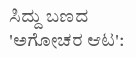ಸಿದ್ದು ಬಣದ 'ಅಗೋಚರ ಆಟ':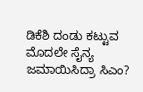ಡಿಕೆಶಿ ದಂಡು ಕಟ್ಟುವ ಮೊದಲೇ ಸೈನ್ಯ ಜಮಾಯಿಸಿದ್ರಾ ಸಿಎಂ?